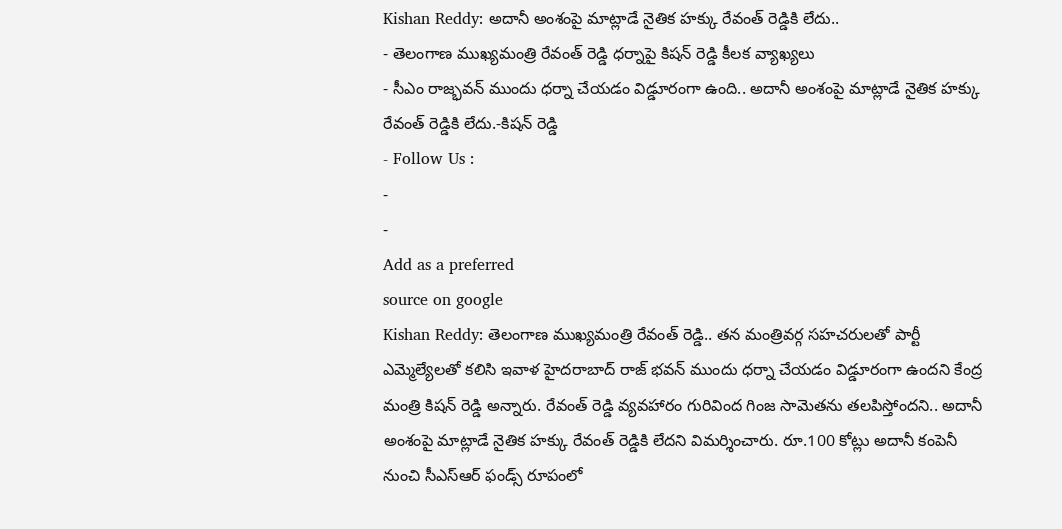Kishan Reddy: అదానీ అంశంపై మాట్లాడే నైతిక హక్కు రేవంత్ రెడ్డికి లేదు..
- తెలంగాణ ముఖ్యమంత్రి రేవంత్ రెడ్డి ధర్నాపై కిషన్ రెడ్డి కీలక వ్యాఖ్యలు
- సీఎం రాజ్భవన్ ముందు ధర్నా చేయడం విడ్డూరంగా ఉంది.. అదానీ అంశంపై మాట్లాడే నైతిక హక్కు రేవంత్ రెడ్డికి లేదు.-కిషన్ రెడ్డి
- Follow Us :
-
-
Add as a preferred
source on google
Kishan Reddy: తెలంగాణ ముఖ్యమంత్రి రేవంత్ రెడ్డి.. తన మంత్రివర్గ సహచరులతో పార్టీ ఎమ్మెల్యేలతో కలిసి ఇవాళ హైదరాబాద్ రాజ్ భవన్ ముందు ధర్నా చేయడం విడ్డూరంగా ఉందని కేంద్ర మంత్రి కిషన్ రెడ్డి అన్నారు. రేవంత్ రెడ్డి వ్యవహారం గురివింద గింజ సామెతను తలపిస్తోందని.. అదానీ అంశంపై మాట్లాడే నైతిక హక్కు రేవంత్ రెడ్డికి లేదని విమర్శించారు. రూ.100 కోట్లు అదానీ కంపెనీ నుంచి సీఎస్ఆర్ ఫండ్స్ రూపంలో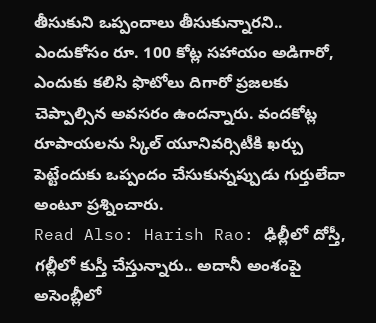తీసుకుని ఒప్పందాలు తీసుకున్నారని.. ఎందుకోసం రూ. 100 కోట్ల సహాయం అడిగారో, ఎందుకు కలిసి ఫొటోలు దిగారో ప్రజలకు చెప్పాల్సిన అవసరం ఉందన్నారు. వందకోట్ల రూపాయలను స్కిల్ యూనివర్సిటీకి ఖర్చు పెట్టేందుకు ఒప్పందం చేసుకున్నప్పుడు గుర్తులేదా అంటూ ప్రశ్నించారు.
Read Also: Harish Rao: ఢిల్లీలో దోస్తీ, గల్లీలో కుస్తీ చేస్తున్నారు.. అదానీ అంశంపై అసెంబ్లీలో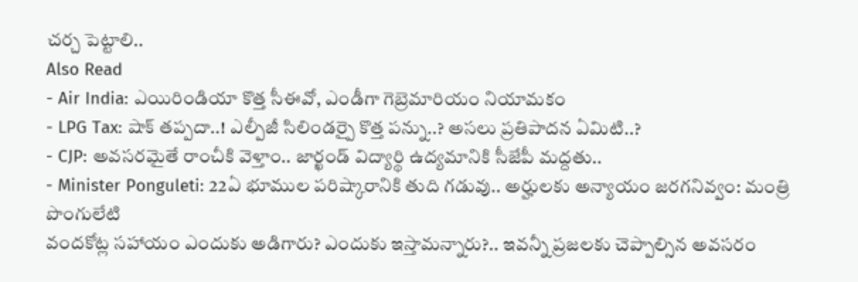చర్చ పెట్టాలి..
Also Read
- Air India: ఎయిరిండియా కొత్త సీఈవో, ఎండీగా గెబ్రెమారియం నియామకం
- LPG Tax: షాక్ తప్పదా..! ఎల్పీజీ సిలిండర్పై కొత్త పన్ను..? అసలు ప్రతిపాదన ఏమిటి..?
- CJP: అవసరమైతే రాంచీకి వెళ్తాం.. జార్ఖండ్ విద్యార్థి ఉద్యమానికి సీజేపీ మద్దతు..
- Minister Ponguleti: 22ఏ భూముల పరిష్కారానికి తుది గడువు.. అర్హులకు అన్యాయం జరగనివ్వం: మంత్రి పొంగులేటి
వందకోట్ల సహాయం ఎందుకు అడిగారు? ఎందుకు ఇస్తామన్నారు?.. ఇవన్నీ ప్రజలకు చెప్పాల్సిన అవసరం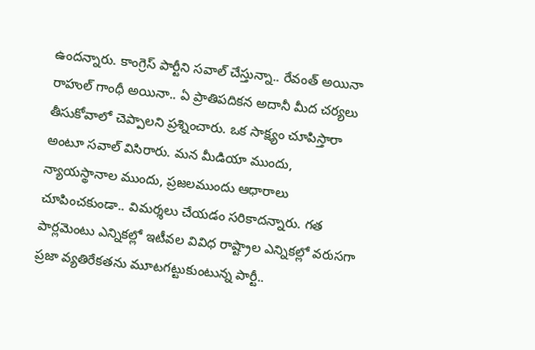ఉందన్నారు. కాంగ్రెస్ పార్టీని సవాల్ చేస్తున్నా.. రేవంత్ అయినా రాహుల్ గాంధీ అయినా.. ఏ ప్రాతిపదికన అదానీ మీద చర్యలు తీసుకోవాలో చెప్పాలని ప్రశ్నించారు. ఒక సాక్ష్యం చూపిస్తారా అంటూ సవాల్ విసిరారు. మన మీడియా ముందు, న్యాయస్థానాల ముందు, ప్రజలముందు ఆధారాలు చూపించకుండా.. విమర్శలు చేయడం సరికాదన్నారు. గత పార్లమెంటు ఎన్నికల్లో ఇటీవల వివిధ రాష్ట్రాల ఎన్నికల్లో వరుసగా ప్రజా వ్యతిరేకతను మూటగట్టుకుంటున్న పార్టీ..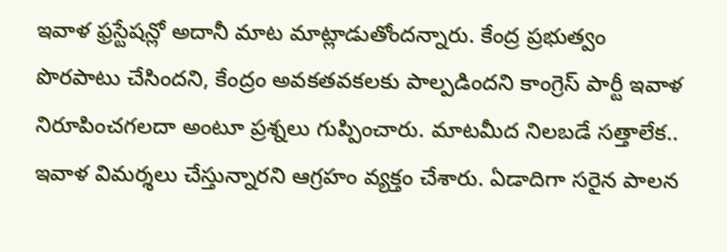ఇవాళ ఫ్రస్టేషన్లో అదానీ మాట మాట్లాడుతోందన్నారు. కేంద్ర ప్రభుత్వం పొరపాటు చేసిందని, కేంద్రం అవకతవకలకు పాల్పడిందని కాంగ్రెస్ పార్టీ ఇవాళ నిరూపించగలదా అంటూ ప్రశ్నలు గుప్పించారు. మాటమీద నిలబడే సత్తాలేక.. ఇవాళ విమర్శలు చేస్తున్నారని ఆగ్రహం వ్యక్తం చేశారు. ఏడాదిగా సరైన పాలన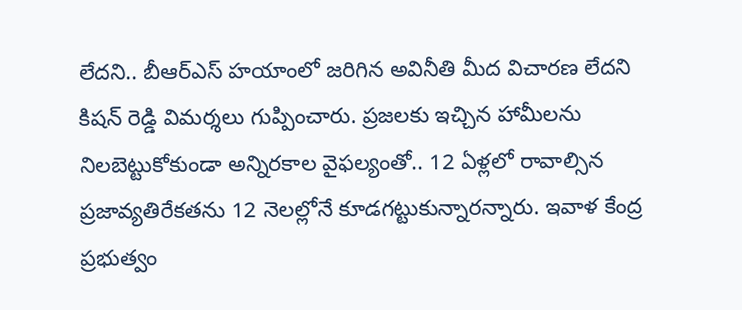లేదని.. బీఆర్ఎస్ హయాంలో జరిగిన అవినీతి మీద విచారణ లేదని కిషన్ రెడ్డి విమర్శలు గుప్పించారు. ప్రజలకు ఇచ్చిన హామీలను నిలబెట్టుకోకుండా అన్నిరకాల వైఫల్యంతో.. 12 ఏళ్లలో రావాల్సిన ప్రజావ్యతిరేకతను 12 నెలల్లోనే కూడగట్టుకున్నారన్నారు. ఇవాళ కేంద్ర ప్రభుత్వం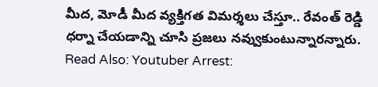మీద, మోడీ మీద వ్యక్తిగత విమర్శలు చేస్తూ.. రేవంత్ రెడ్డి ధర్నా చేయడాన్ని చూసి ప్రజలు నవ్వుకుంటున్నారన్నారు.
Read Also: Youtuber Arrest: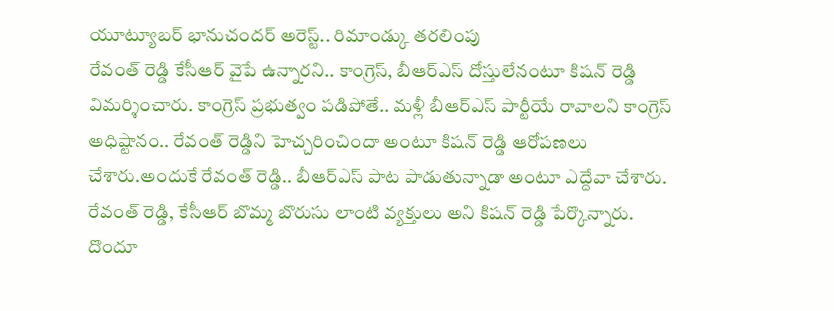యూట్యూబర్ భానుచందర్ అరెస్ట్.. రిమాండ్కు తరలింపు
రేవంత్ రెడ్డి కేసీఆర్ వైపే ఉన్నారని.. కాంగ్రెస్, బీఆర్ఎస్ దోస్తులేనంటూ కిషన్ రెడ్డి విమర్శించారు. కాంగ్రెస్ ప్రభుత్వం పడిపోతే.. మళ్లీ బీఆర్ఎస్ పార్టీయే రావాలని కాంగ్రెస్ అధిష్టానం.. రేవంత్ రెడ్డిని హెచ్చరించిందా అంటూ కిషన్ రెడ్డి ఆరోపణలు చేశారు.అందుకే రేవంత్ రెడ్డి.. బీఆర్ఎస్ పాట పాడుతున్నాడా అంటూ ఎద్దేవా చేశారు. రేవంత్ రెడ్డి, కేసీఆర్ బొమ్మ బొరుసు లాంటి వ్యక్తులు అని కిషన్ రెడ్డి పేర్కొన్నారు. దొందూ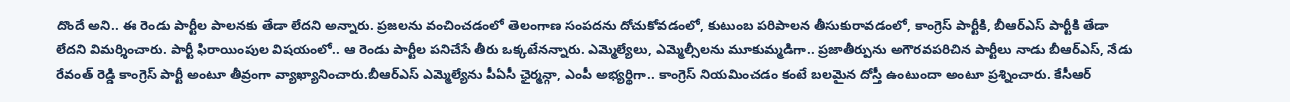దొందే అని.. ఈ రెండు పార్టీల పాలనకు తేడా లేదని అన్నారు. ప్రజలను వంచించడంలో తెలంగాణ సంపదను దోచుకోవడంలో, కుటుంబ పరిపాలన తీసుకురావడంలో, కాంగ్రెస్ పార్టీకి, బీఆర్ఎస్ పార్టీకి తేడా లేదని విమర్శించారు. పార్టీ ఫిరాయింపుల విషయంలో.. ఆ రెండు పార్టీల పనిచేసే తీరు ఒక్కటేనన్నారు. ఎమ్మెల్యేలు, ఎమ్మెల్సీలను మూకుమ్మడిగా.. ప్రజాతీర్పును అగౌరవపరిచిన పార్టీలు నాడు బీఆర్ఎస్, నేడు రేవంత్ రెడ్డి కాంగ్రెస్ పార్టీ అంటూ తీవ్రంగా వ్యాఖ్యానించారు.బీఆర్ఎస్ ఎమ్మెల్యేను పీఏసీ ఛైర్మన్గా, ఎంపీ అభ్యర్థిగా.. కాంగ్రెస్ నియమించడం కంటే బలమైన దోస్తీ ఉంటుందా అంటూ ప్రశ్నించారు. కేసీఆర్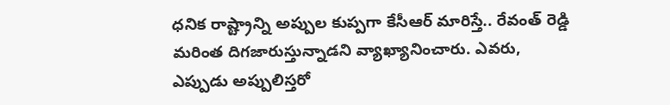ధనిక రాష్ట్రాన్ని అప్పుల కుప్పగా కేసీఆర్ మారిస్తే.. రేవంత్ రెడ్డి మరింత దిగజారుస్తున్నాడని వ్యాఖ్యానించారు. ఎవరు, ఎప్పుడు అప్పులిస్తరో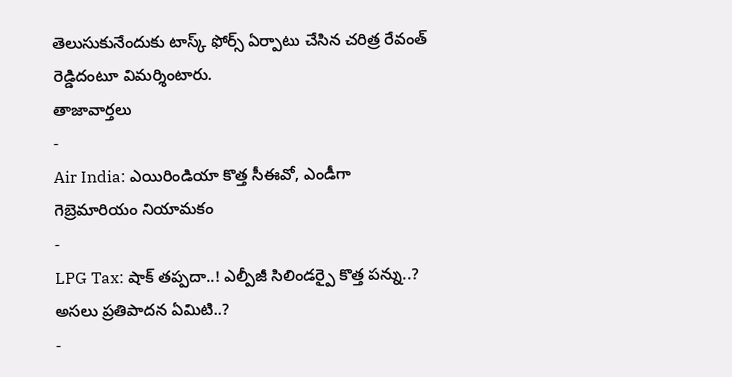తెలుసుకునేందుకు టాస్క్ ఫోర్స్ ఏర్పాటు చేసిన చరిత్ర రేవంత్ రెడ్డిదంటూ విమర్శింటారు.
తాజావార్తలు
-
Air India: ఎయిరిండియా కొత్త సీఈవో, ఎండీగా గెబ్రెమారియం నియామకం
-
LPG Tax: షాక్ తప్పదా..! ఎల్పీజీ సిలిండర్పై కొత్త పన్ను..? అసలు ప్రతిపాదన ఏమిటి..?
-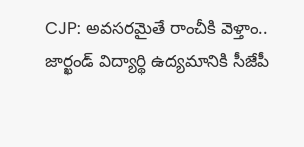CJP: అవసరమైతే రాంచీకి వెళ్తాం.. జార్ఖండ్ విద్యార్థి ఉద్యమానికి సీజేపీ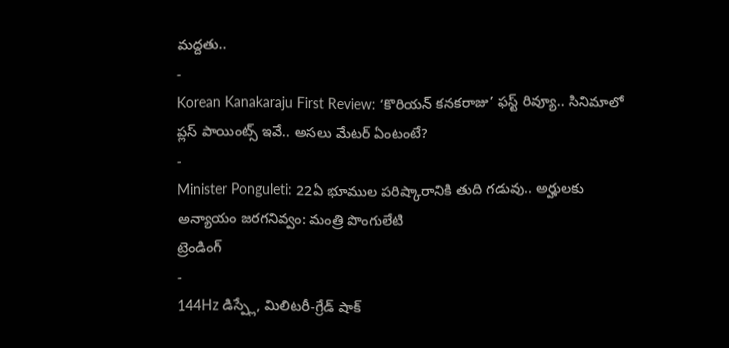మద్దతు..
-
Korean Kanakaraju First Review: ‘కొరియన్ కనకరాజు’ ఫస్ట్ రివ్యూ.. సినిమాలో ప్లస్ పాయింట్స్ ఇవే.. అసలు మేటర్ ఏంటంటే?
-
Minister Ponguleti: 22ఏ భూముల పరిష్కారానికి తుది గడువు.. అర్హులకు అన్యాయం జరగనివ్వం: మంత్రి పొంగులేటి
ట్రెండింగ్
-
144Hz డిస్ప్లే, మిలిటరీ-గ్రేడ్ షాక్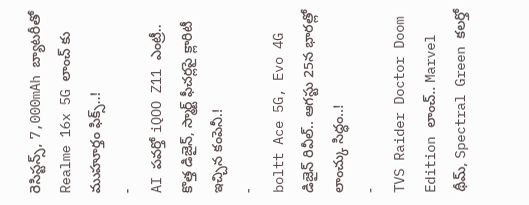రెసిస్టన్స్, 7,000mAh బ్యాటరీతో Realme 16x 5G లాంచ్ కు ముహూర్తం ఫిక్స్..!
-
AI పవర్తో iQOO Z11 ఎంట్రీ.. కొత్త డిజైన్, స్మార్ట్ ఫీచర్లపై క్లారిటీ ఇచ్చిన కంపెనీ.!
-
boltt Ace 5G, Evo 4G డిజైన్ రివీల్.. ఆగస్టు 25న భారత్లో లాంచ్కు సిద్ధం..!
-
TVS Raider Doctor Doom Edition లాంచ్.. Marvel థీమ్, Spectral Green కలర్తో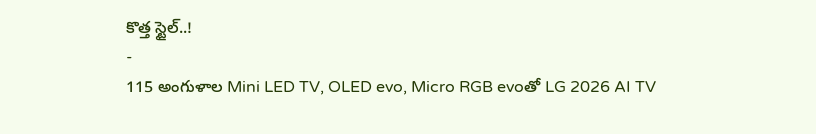కొత్త స్టైల్..!
-
115 అంగుళాల Mini LED TV, OLED evo, Micro RGB evoతో LG 2026 AI TV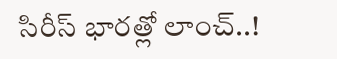సిరీస్ భారత్లో లాంచ్..!